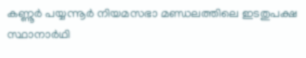കണ്ണൂർ പയ്യന്നൂർ നിയമസഭാ മണ്ഡലത്തിലെ ഇടതുപക്ഷ സ്ഥാനാർഥി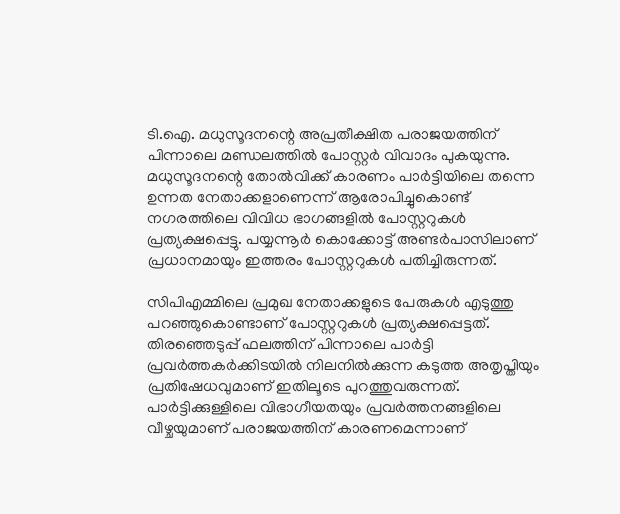ടി.ഐ. മധുസൂദനന്റെ അപ്രതീക്ഷിത പരാജയത്തിന് പിന്നാലെ മണ്ഡലത്തിൽ പോസ്റ്റർ വിവാദം പുകയുന്നു. മധുസൂദനന്റെ തോൽവിക്ക് കാരണം പാർട്ടിയിലെ തന്നെ ഉന്നത നേതാക്കളാണെന്ന് ആരോപിച്ചുകൊണ്ട് നഗരത്തിലെ വിവിധ ഭാഗങ്ങളിൽ പോസ്റ്ററുകൾ പ്രത്യക്ഷപ്പെട്ടു. പയ്യന്നൂർ കൊക്കോട്ട് അണ്ടർപാസിലാണ് പ്രധാനമായും ഇത്തരം പോസ്റ്ററുകൾ പതിച്ചിരുന്നത്.

സിപിഎമ്മിലെ പ്രമുഖ നേതാക്കളുടെ പേരുകൾ എടുത്തു പറഞ്ഞുകൊണ്ടാണ് പോസ്റ്ററുകൾ പ്രത്യക്ഷപ്പെട്ടത്. തിരഞ്ഞെടുപ്പ് ഫലത്തിന് പിന്നാലെ പാർട്ടി പ്രവർത്തകർക്കിടയിൽ നിലനിൽക്കുന്ന കടുത്ത അതൃപ്തിയും പ്രതിഷേധവുമാണ് ഇതിലൂടെ പുറത്തുവരുന്നത്. പാർട്ടിക്കുള്ളിലെ വിഭാഗീയതയും പ്രവർത്തനങ്ങളിലെ വീഴ്ചയുമാണ് പരാജയത്തിന് കാരണമെന്നാണ്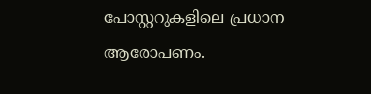പോസ്റ്ററുകളിലെ പ്രധാന ആരോപണം.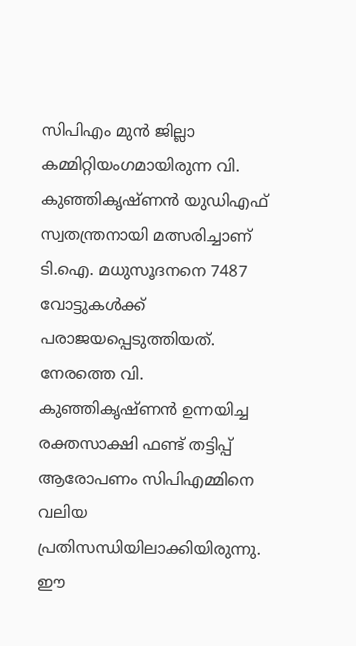സിപിഎം മുൻ ജില്ലാ കമ്മിറ്റിയംഗമായിരുന്ന വി. കുഞ്ഞികൃഷ്ണൻ യുഡിഎഫ് സ്വതന്ത്രനായി മത്സരിച്ചാണ് ടി.ഐ. മധുസൂദനനെ 7487 വോട്ടുകൾക്ക് പരാജയപ്പെടുത്തിയത്. നേരത്തെ വി. കുഞ്ഞികൃഷ്ണൻ ഉന്നയിച്ച രക്തസാക്ഷി ഫണ്ട് തട്ടിപ്പ് ആരോപണം സിപിഎമ്മിനെ വലിയ പ്രതിസന്ധിയിലാക്കിയിരുന്നു. ഈ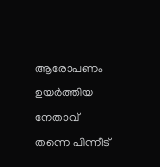ആരോപണം ഉയർത്തിയ നേതാവ് തന്നെ പിന്നീട്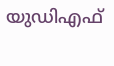യുഡിഎഫ്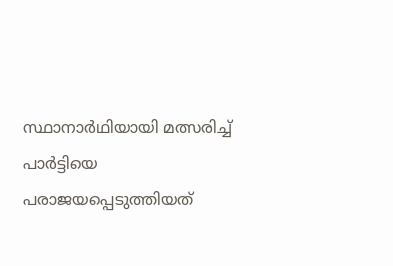സ്ഥാനാർഥിയായി മത്സരിച്ച് പാർട്ടിയെ പരാജയപ്പെടുത്തിയത്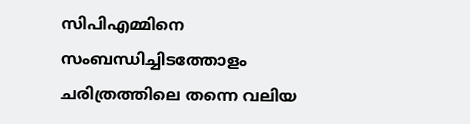സിപിഎമ്മിനെ സംബന്ധിച്ചിടത്തോളം ചരിത്രത്തിലെ തന്നെ വലിയ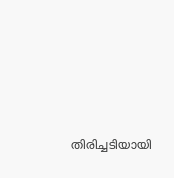തിരിച്ചടിയായി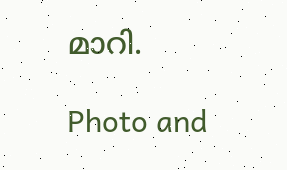മാറി.

Photo and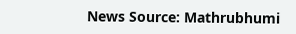News Source: Mathrubhumi